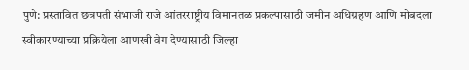पुणे: प्रस्तावित छत्रपती संभाजी राजे आंतरराष्ट्रीय विमानतळ प्रकल्पासाठी जमीन अधिग्रहण आणि मोबदला स्वीकारण्याच्या प्रक्रियेला आणखी वेग देण्यासाठी जिल्हा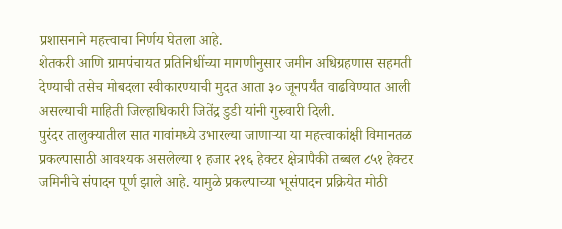प्रशासनाने महत्त्वाचा निर्णय घेतला आहे.
शेतकरी आणि ग्रामपंचायत प्रतिनिधींच्या मागणीनुसार जमीन अधिग्रहणास सहमती देण्याची तसेच मोबदला स्वीकारण्याची मुदत आता ३० जूनपर्यंत वाढविण्यात आली असल्याची माहिती जिल्हाधिकारी जितेंद्र डुडी यांनी गुरुवारी दिली.
पुरंदर तालुक्यातील सात गावांमध्ये उभारल्या जाणाऱ्या या महत्त्वाकांक्षी विमानतळ प्रकल्पासाठी आवश्यक असलेल्या १ हजार २१६ हेक्टर क्षेत्रापैकी तब्बल ८५१ हेक्टर जमिनीचे संपादन पूर्ण झाले आहे. यामुळे प्रकल्पाच्या भूसंपादन प्रक्रियेत मोठी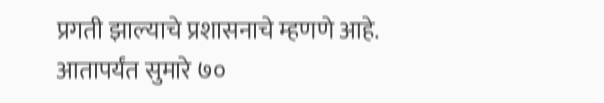प्रगती झाल्याचे प्रशासनाचे म्हणणे आहे. आतापर्यंत सुमारे ७०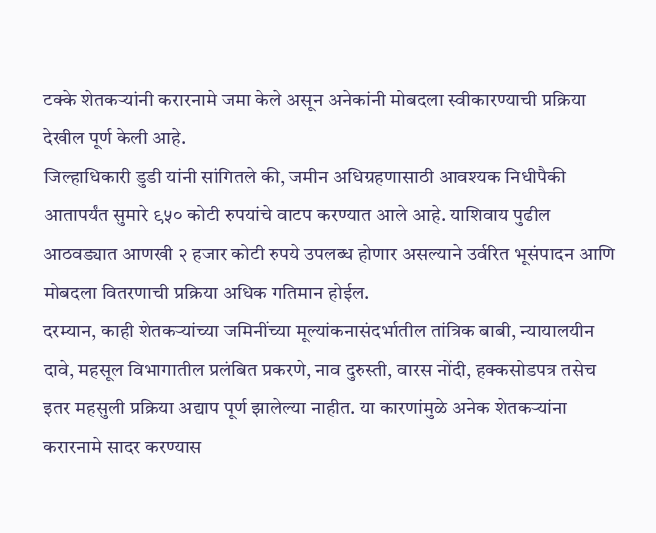टक्के शेतकऱ्यांनी करारनामे जमा केले असून अनेकांनी मोबदला स्वीकारण्याची प्रक्रिया देखील पूर्ण केली आहे.
जिल्हाधिकारी डुडी यांनी सांगितले की, जमीन अधिग्रहणासाठी आवश्यक निधीपैकी आतापर्यंत सुमारे ९५० कोटी रुपयांचे वाटप करण्यात आले आहे. याशिवाय पुढील आठवड्यात आणखी २ हजार कोटी रुपये उपलब्ध होणार असल्याने उर्वरित भूसंपादन आणि मोबदला वितरणाची प्रक्रिया अधिक गतिमान होईल.
दरम्यान, काही शेतकऱ्यांच्या जमिनींच्या मूल्यांकनासंदर्भातील तांत्रिक बाबी, न्यायालयीन दावे, महसूल विभागातील प्रलंबित प्रकरणे, नाव दुरुस्ती, वारस नोंदी, हक्कसोडपत्र तसेच इतर महसुली प्रक्रिया अद्याप पूर्ण झालेल्या नाहीत. या कारणांमुळे अनेक शेतकऱ्यांना करारनामे सादर करण्यास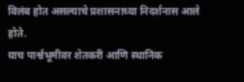विलंब होत असल्याचे प्रशासनाच्या निदर्शनास आले होते.
याच पार्श्वभूमीवर शेतकरी आणि स्थानिक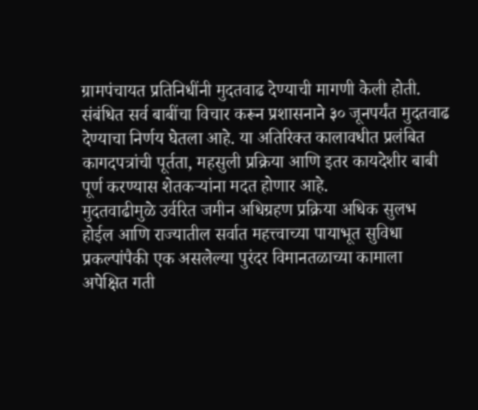ग्रामपंचायत प्रतिनिधींनी मुदतवाढ देण्याची मागणी केली होती. संबंधित सर्व बाबींचा विचार करून प्रशासनाने ३० जूनपर्यंत मुदतवाढ देण्याचा निर्णय घेतला आहे. या अतिरिक्त कालावधीत प्रलंबित कागदपत्रांची पूर्तता, महसुली प्रक्रिया आणि इतर कायदेशीर बाबी पूर्ण करण्यास शेतकऱ्यांना मदत होणार आहे.
मुदतवाढीमुळे उर्वरित जमीन अधिग्रहण प्रक्रिया अधिक सुलभ होईल आणि राज्यातील सर्वात महत्त्वाच्या पायाभूत सुविधा प्रकल्पांपैकी एक असलेल्या पुरंदर विमानतळाच्या कामाला अपेक्षित गती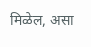मिळेल, असा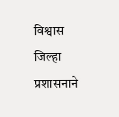विश्वास जिल्हा प्रशासनाने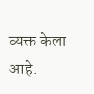व्यक्त केला आहे.